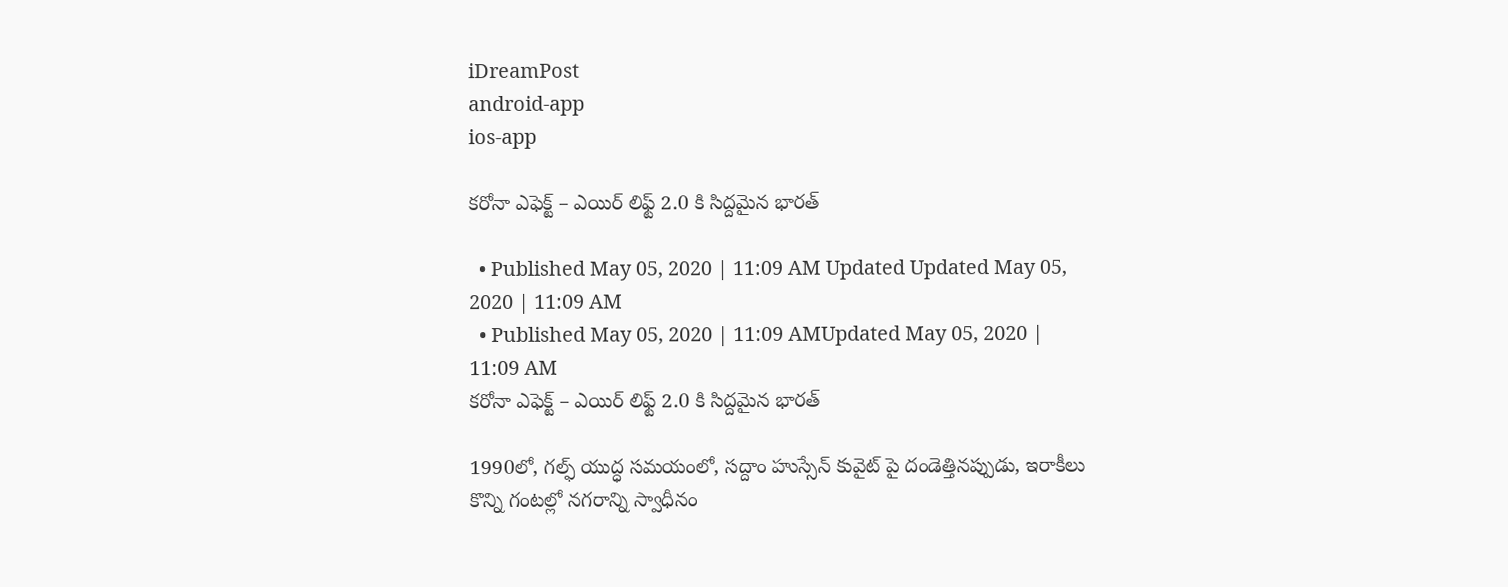iDreamPost
android-app
ios-app

కరోనా ఎఫెక్ట్ – ఎయిర్ లిఫ్ట్ 2.0 కి సిద్దమైన భారత్

  • Published May 05, 2020 | 11:09 AM Updated Updated May 05, 2020 | 11:09 AM
  • Published May 05, 2020 | 11:09 AMUpdated May 05, 2020 | 11:09 AM
కరోనా ఎఫెక్ట్ – ఎయిర్ లిఫ్ట్ 2.0 కి సిద్దమైన భారత్

1990లో, గల్ఫ్ యుద్ధ సమయంలో, సద్దాం హుస్సేన్ కువైట్ పై దండెత్తినప్పుడు, ఇరాకీలు కొన్ని గంటల్లో నగరాన్ని స్వాధీనం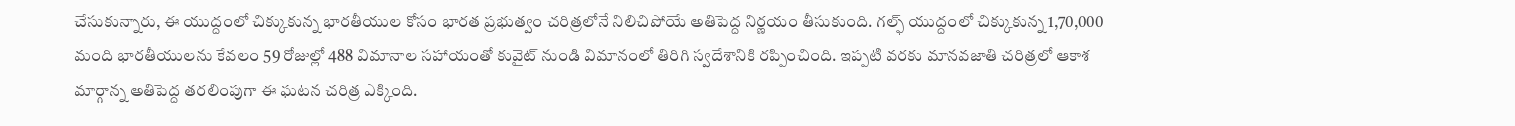చేసుకున్నారు, ఈ యుద్దంలో చిక్కుకున్న భారతీయుల కోసం భారత ప్రభుత్వం చరిత్రలోనే నిలిచిపోయే అతిపెద్ద నిర్ణయం తీసుకుంది. గల్ఫ్ యుద్దంలో చిక్కుకున్న 1,70,000 మంది భారతీయులను కేవలం 59 రోజుల్లో 488 విమానాల సహాయంతో కువైట్ నుండి విమానంలో తిరిగి స్వదేశానికి రప్పించింది. ఇప్పటి వరకు మానవజాతి చరిత్రలో ఆకాశ మార్గాన్న అతిపెద్ద తరలింపుగా ఈ ఘటన చరిత్ర ఎక్కింది.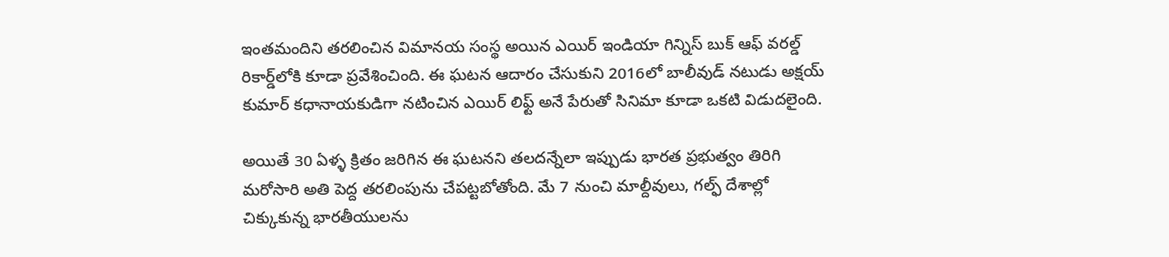ఇంతమందిని తరలించిన విమానయ సంస్థ అయిన ఎయిర్ ఇండియా గిన్నిస్ బుక్ ఆఫ్ వరల్డ్ రికార్డ్‌లోకి కూడా ప్రవేశించింది. ఈ ఘటన ఆదారం చేసుకుని 2016లో బాలీవుడ్ నటుడు అక్షయ్ కుమార్ కధానాయకుడిగా నటించిన ఎయిర్ లిఫ్ట్ అనే పేరుతో సినిమా కూడా ఒకటి విడుదలైంది.

అయితే 30 ఏళ్ళ క్రితం జరిగిన ఈ ఘటనని తలదన్నేలా ఇప్పుడు భారత ప్రభుత్వం తిరిగి మరోసారి అతి పెద్ద తరలింపును చేపట్టబోతోంది. మే 7 నుంచి మాల్దీవులు, గల్ఫ్ దేశాల్లో చిక్కుకున్న భారతీయులను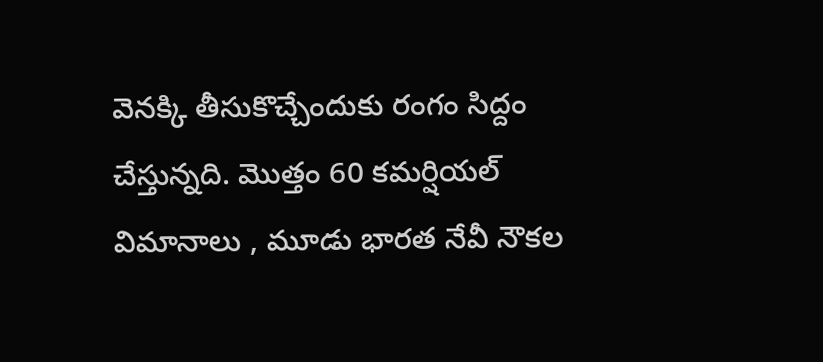వెనక్కి తీసుకొచ్చేందుకు రంగం సిద్దం చేస్తున్నది. మొత్తం 60 కమర్షియల్ విమానాలు , మూడు భారత నేవీ నౌకల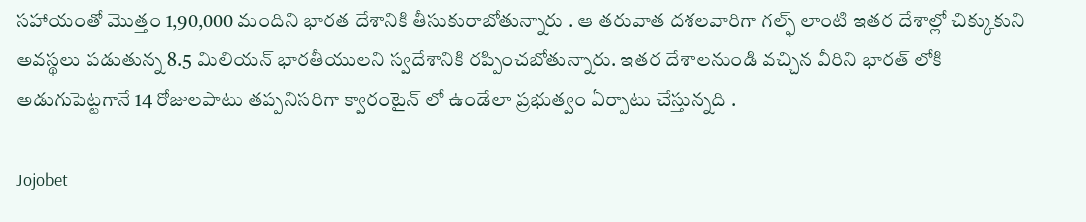సహాయంతో మొత్తం 1,90,000 మందిని భారత దేశానికి తీసుకురాబోతున్నారు . ఆ తరువాత దశలవారిగా గల్ఫ్ లాంటి ఇతర దేశాల్లో చిక్కుకుని అవస్థలు పడుతున్న 8.5 మిలియన్ భారతీయులని స్వదేశానికి రప్పించబోతున్నారు. ఇతర దేశాలనుండి వచ్చిన వీరిని భారత్ లోకి అడుగుపెట్టగానే 14 రోజులపాటు తప్పనిసరిగా క్వారంటైన్ లో ఉండేలా ప్రభుత్వం ఏర్పాటు చేస్తున్నది .

Jojobet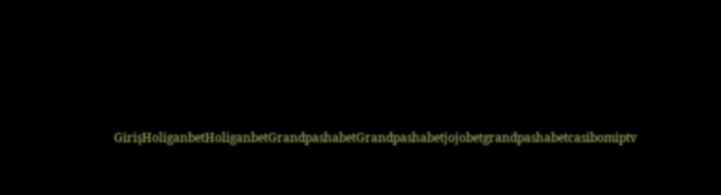GirişHoliganbetHoliganbetGrandpashabetGrandpashabetjojobetgrandpashabetcasibomiptv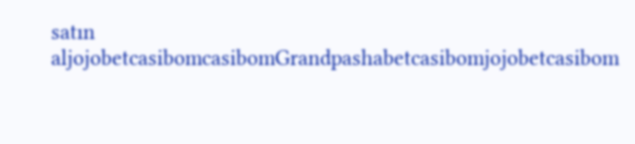satın aljojobetcasibomcasibomGrandpashabetcasibomjojobetcasibom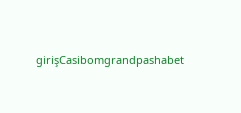girişCasibomgrandpashabet